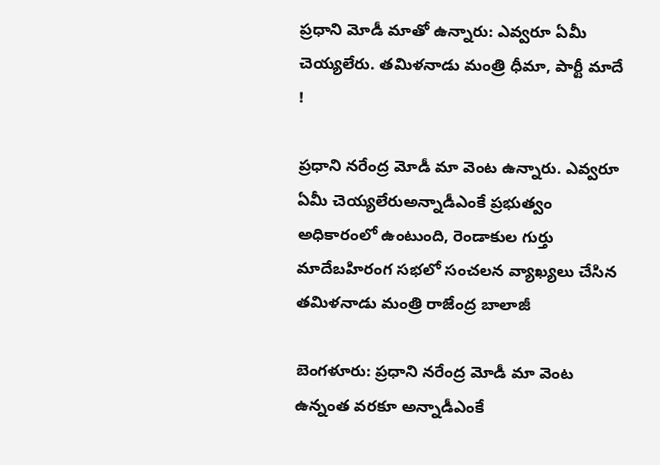ప్రధాని మోడీ మాతో ఉన్నారు: ఎవ్వరూ ఏమీ చెయ్యలేరు. తమిళనాడు మంత్రి ధీమా, పార్టీ మాదే !

ప్రధాని నరేంద్ర మోడీ మా వెంట ఉన్నారు. ఎవ్వరూ ఏమీ చెయ్యలేరుఅన్నాడీఎంకే ప్రభుత్వం అధికారంలో ఉంటుంది, రెండాకుల గుర్తు మాదేబహిరంగ సభలో సంచలన వ్యాఖ్యలు చేసిన తమిళనాడు మంత్రి రాజేంద్ర బాలాజీ

బెంగళూరు: ప్రధాని నరేంద్ర మోడీ మా వెంట ఉన్నంత వరకూ అన్నాడీఎంకే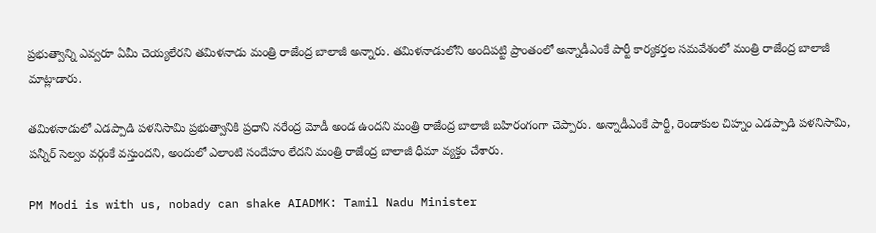ప్రభుత్వాన్ని ఎవ్వరూ ఏమీ చెయ్యలేరని తమిళనాడు మంత్రి రాజేంద్ర బాలాజీ అన్నారు. తమిళనాడులోని అందిపట్టి ప్రాంతంలో అన్నాడీఎంకే పార్టీ కార్యకర్తల సమవేశంలో మంత్రి రాజేంద్ర బాలాజీ మాట్లాడారు.

తమిళనాడులో ఎడప్పాడి పళనిసామి ప్రభుత్వానికి ప్రధాని నరేంద్ర మోడీ అండ ఉందని మంత్రి రాజేంద్ర బాలాజీ బహిరంగంగా చెప్పారు. అన్నాడీఎంకే పార్టీ, రెండాకుల చిహ్నం ఎడప్పాడి పళనిసామి, పన్నీర్ సెల్వం వర్గంకే వస్తుందని, అందులో ఎలాంటి సందేహం లేదని మంత్రి రాజేంద్ర బాలాజీ ధీమా వ్యక్తం చేశారు.

PM Modi is with us, nobady can shake AIADMK: Tamil Nadu Minister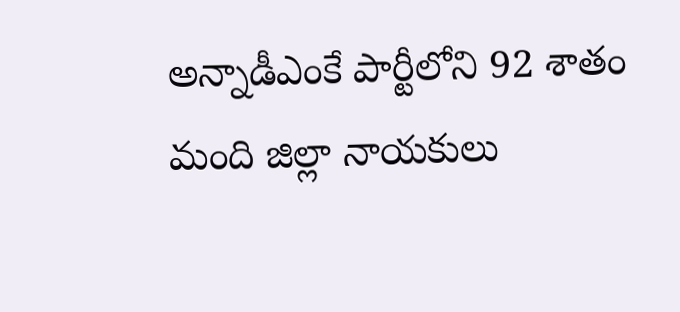అన్నాడీఎంకే పార్టీలోని 92 శాతం మంది జిల్లా నాయకులు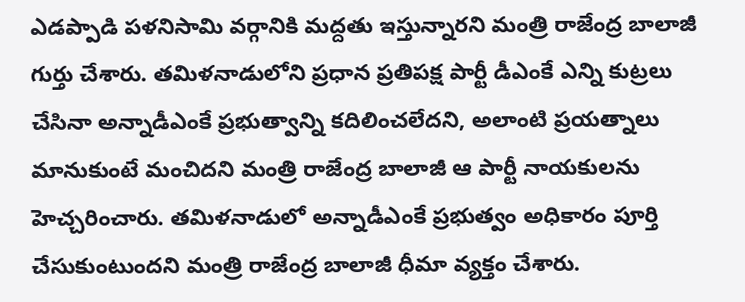ఎడప్పాడి పళనిసామి వర్గానికి మద్దతు ఇస్తున్నారని మంత్రి రాజేంద్ర బాలాజీ గుర్తు చేశారు. తమిళనాడులోని ప్రధాన ప్రతిపక్ష పార్టీ డీఎంకే ఎన్ని కుట్రలు చేసినా అన్నాడీఎంకే ప్రభుత్వాన్ని కదిలించలేదని, అలాంటి ప్రయత్నాలు మానుకుంటే మంచిదని మంత్రి రాజేంద్ర బాలాజీ ఆ పార్టీ నాయకులను హెచ్చరించారు. తమిళనాడులో అన్నాడీఎంకే ప్రభుత్వం అధికారం పూర్తి చేసుకుంటుందని మంత్రి రాజేంద్ర బాలాజీ ధీమా వ్యక్తం చేశారు.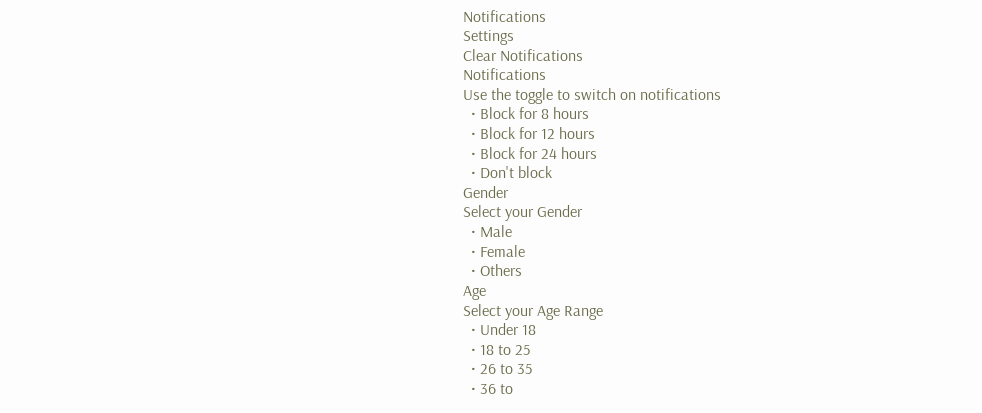Notifications
Settings
Clear Notifications
Notifications
Use the toggle to switch on notifications
  • Block for 8 hours
  • Block for 12 hours
  • Block for 24 hours
  • Don't block
Gender
Select your Gender
  • Male
  • Female
  • Others
Age
Select your Age Range
  • Under 18
  • 18 to 25
  • 26 to 35
  • 36 to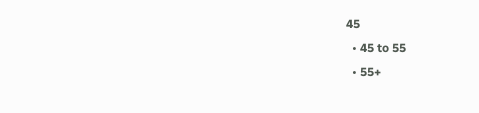45
  • 45 to 55
  • 55+